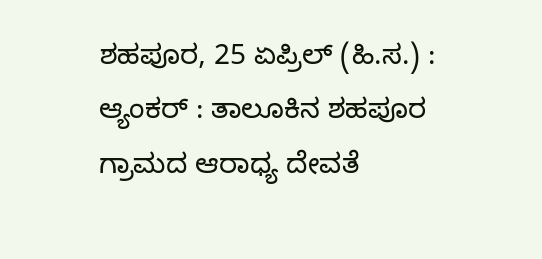ಶಹಪೂರ, 25 ಏಪ್ರಿಲ್ (ಹಿ.ಸ.) :
ಆ್ಯಂಕರ್ : ತಾಲೂಕಿನ ಶಹಪೂರ ಗ್ರಾಮದ ಆರಾಧ್ಯ ದೇವತೆ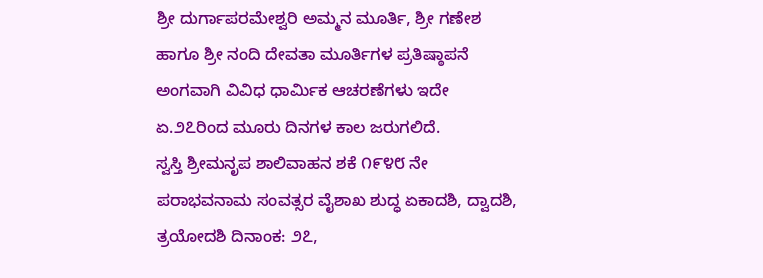ಶ್ರೀ ದುರ್ಗಾಪರಮೇಶ್ವರಿ ಅಮ್ಮನ ಮೂರ್ತಿ, ಶ್ರೀ ಗಣೇಶ ಹಾಗೂ ಶ್ರೀ ನಂದಿ ದೇವತಾ ಮೂರ್ತಿಗಳ ಪ್ರತಿಷ್ಠಾಪನೆ ಅಂಗವಾಗಿ ವಿವಿಧ ಧಾರ್ಮಿಕ ಆಚರಣೆಗಳು ಇದೇ ಏ.೨೭ರಿಂದ ಮೂರು ದಿನಗಳ ಕಾಲ ಜರುಗಲಿದೆ.
ಸ್ವಸ್ತಿ ಶ್ರೀಮನೃಪ ಶಾಲಿವಾಹನ ಶಕೆ ೧೯೪೮ ನೇ ಪರಾಭವನಾಮ ಸಂವತ್ಸರ ವೈಶಾಖ ಶುದ್ಧ ಏಕಾದಶಿ, ದ್ವಾದಶಿ, ತ್ರಯೋದಶಿ ದಿನಾಂಕ: ೨೭,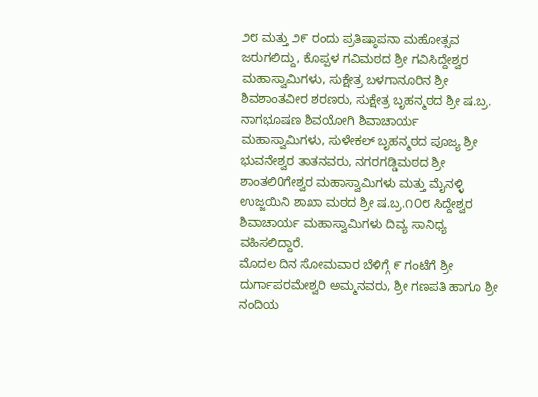೨೮ ಮತ್ತು ೨೯ ರಂದು ಪ್ರತಿಷ್ಠಾಪನಾ ಮಹೋತ್ಸವ ಜರುಗಲಿದ್ದು, ಕೊಪ್ಪಳ ಗವಿಮಠದ ಶ್ರೀ ಗವಿಸಿದ್ದೇಶ್ವರ ಮಹಾಸ್ವಾಮಿಗಳು, ಸುಕ್ಷೇತ್ರ ಬಳಗಾನೂರಿನ ಶ್ರೀ ಶಿವಶಾಂತವೀರ ಶರಣರು, ಸುಕ್ಷೇತ್ರ ಬೃಹನ್ಮಠದ ಶ್ರೀ ಷ.ಬ್ರ. ನಾಗಭೂಷಣ ಶಿವಯೋಗಿ ಶಿವಾಚಾರ್ಯ ಮಹಾಸ್ವಾಮಿಗಳು, ಸುಳೇಕಲ್ ಬೃಹನ್ಮಠದ ಪೂಜ್ಯ ಶ್ರೀ ಭುವನೇಶ್ವರ ತಾತನವರು, ನಗರಗಡ್ಡಿಮಠದ ಶ್ರೀ ಶಾಂತಲಿ0ಗೇಶ್ವರ ಮಹಾಸ್ವಾಮಿಗಳು ಮತ್ತು ಮೈನಳ್ಳಿ ಉಜ್ಜಯಿನಿ ಶಾಖಾ ಮಠದ ಶ್ರೀ ಷ.ಬ್ರ.೧೦೮ ಸಿದ್ದೇಶ್ವರ ಶಿವಾಚಾರ್ಯ ಮಹಾಸ್ವಾಮಿಗಳು ದಿವ್ಯ ಸಾನಿಧ್ಯ ವಹಿಸಲಿದ್ದಾರೆ.
ಮೊದಲ ದಿನ ಸೋಮವಾರ ಬೆಳಿಗ್ಗೆ ೯ ಗಂಟೆಗೆ ಶ್ರೀ ದುರ್ಗಾಪರಮೇಶ್ವರಿ ಅಮ್ಮನವರು, ಶ್ರೀ ಗಣಪತಿ ಹಾಗೂ ಶ್ರೀ ನಂದಿಯ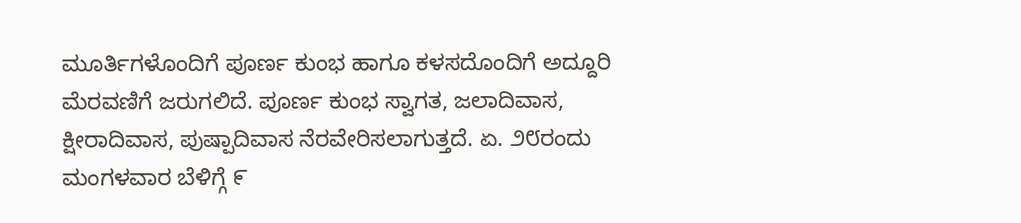ಮೂರ್ತಿಗಳೊಂದಿಗೆ ಪೂರ್ಣ ಕುಂಭ ಹಾಗೂ ಕಳಸದೊಂದಿಗೆ ಅದ್ದೂರಿ ಮೆರವಣಿಗೆ ಜರುಗಲಿದೆ. ಪೂರ್ಣ ಕುಂಭ ಸ್ವಾಗತ, ಜಲಾದಿವಾಸ, ಕ್ಷೀರಾದಿವಾಸ, ಪುಷ್ಪಾದಿವಾಸ ನೆರವೇರಿಸಲಾಗುತ್ತದೆ. ಏ. ೨೮ರಂದು ಮಂಗಳವಾರ ಬೆಳಿಗ್ಗೆ ೯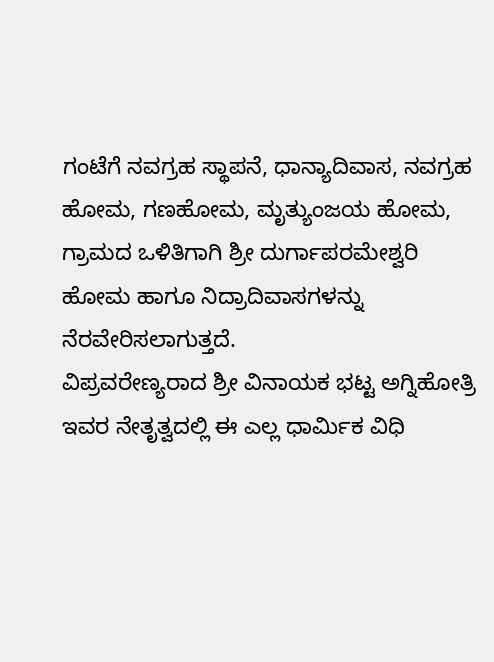ಗಂಟೆಗೆ ನವಗ್ರಹ ಸ್ಥಾಪನೆ, ಧಾನ್ಯಾದಿವಾಸ, ನವಗ್ರಹ ಹೋಮ, ಗಣಹೋಮ, ಮೃತ್ಯುಂಜಯ ಹೋಮ, ಗ್ರಾಮದ ಒಳಿತಿಗಾಗಿ ಶ್ರೀ ದುರ್ಗಾಪರಮೇಶ್ವರಿ ಹೋಮ ಹಾಗೂ ನಿದ್ರಾದಿವಾಸಗಳನ್ನು ನೆರವೇರಿಸಲಾಗುತ್ತದೆ.
ವಿಪ್ರವರೇಣ್ಯರಾದ ಶ್ರೀ ವಿನಾಯಕ ಭಟ್ಟ ಅಗ್ನಿಹೋತ್ರಿ ಇವರ ನೇತೃತ್ವದಲ್ಲಿ ಈ ಎಲ್ಲ ಧಾರ್ಮಿಕ ವಿಧಿ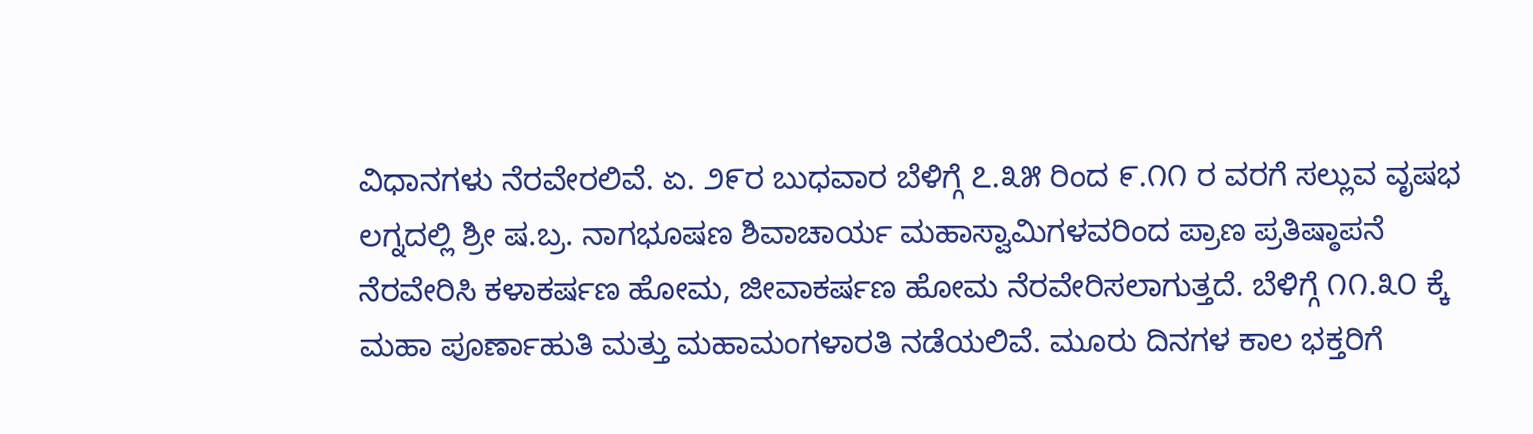ವಿಧಾನಗಳು ನೆರವೇರಲಿವೆ. ಏ. ೨೯ರ ಬುಧವಾರ ಬೆಳಿಗ್ಗೆ ೭.೩೫ ರಿಂದ ೯.೧೧ ರ ವರಗೆ ಸಲ್ಲುವ ವೃಷಭ ಲಗ್ನದಲ್ಲಿ ಶ್ರೀ ಷ.ಬ್ರ. ನಾಗಭೂಷಣ ಶಿವಾಚಾರ್ಯ ಮಹಾಸ್ವಾಮಿಗಳವರಿಂದ ಪ್ರಾಣ ಪ್ರತಿಷ್ಠಾಪನೆ ನೆರವೇರಿಸಿ ಕಳಾಕರ್ಷಣ ಹೋಮ, ಜೀವಾಕರ್ಷಣ ಹೋಮ ನೆರವೇರಿಸಲಾಗುತ್ತದೆ. ಬೆಳಿಗ್ಗೆ ೧೧.೩೦ ಕ್ಕೆ ಮಹಾ ಪೂರ್ಣಾಹುತಿ ಮತ್ತು ಮಹಾಮಂಗಳಾರತಿ ನಡೆಯಲಿವೆ. ಮೂರು ದಿನಗಳ ಕಾಲ ಭಕ್ತರಿಗೆ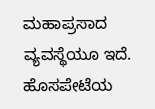ಮಹಾಪ್ರಸಾದ ವ್ಯವಸ್ಥೆಯೂ ಇದೆ.
ಹೊಸಪೇಟೆಯ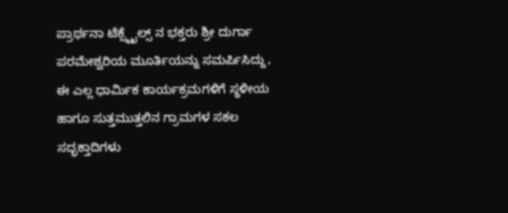ಪ್ರಾರ್ಥನಾ ಟೆಕ್ಸ್ಟೈಲ್ಸ್ ನ ಭಕ್ತರು ಶ್ರೀ ದುರ್ಗಾ ಪರಮೇಶ್ವರಿಯ ಮೂರ್ತಿಯನ್ನು ಸಮರ್ಪಿಸಿದ್ದು, ಈ ಎಲ್ಲ ಧಾರ್ಮಿಕ ಕಾರ್ಯಕ್ರಮಗಳಿಗೆ ಸ್ಥಳೀಯ ಹಾಗೂ ಸುತ್ತಮುತ್ತಲಿನ ಗ್ರಾಮಗಳ ಸಕಲ ಸದ್ಭಕ್ತಾದಿಗಳು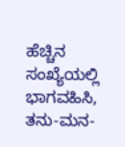ಹೆಚ್ಚಿನ ಸಂಖ್ಯೆಯಲ್ಲಿ ಭಾಗವಹಿಸಿ, ತನು-ಮನ-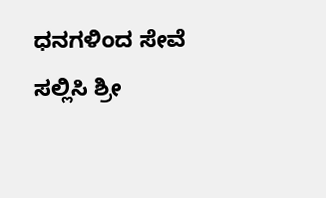ಧನಗಳಿಂದ ಸೇವೆ ಸಲ್ಲಿಸಿ ಶ್ರೀ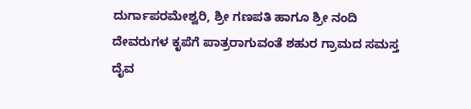ದುರ್ಗಾಪರಮೇಶ್ವರಿ, ಶ್ರೀ ಗಣಪತಿ ಹಾಗೂ ಶ್ರೀ ನಂದಿ ದೇವರುಗಳ ಕೃಪೆಗೆ ಪಾತ್ರರಾಗುವಂತೆ ಶಹುರ ಗ್ರಾಮದ ಸಮಸ್ತ ದೈವ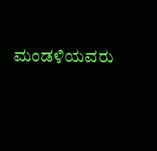ಮಂಡಳಿಯವರು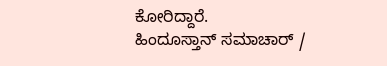ಕೋರಿದ್ದಾರೆ.
ಹಿಂದೂಸ್ತಾನ್ ಸಮಾಚಾರ್ /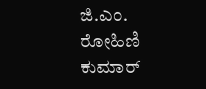ಜಿ.ಎಂ. ರೋಹಿಣಿ ಕುಮಾರ್